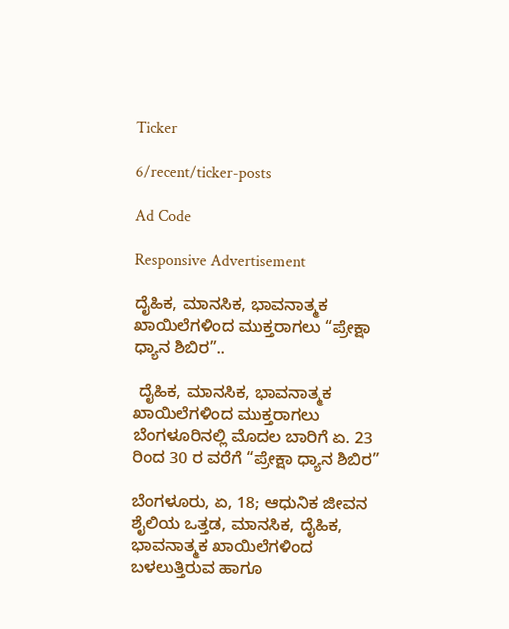Ticker

6/recent/ticker-posts

Ad Code

Responsive Advertisement

ದೈಹಿಕ, ಮಾನಸಿಕ, ಭಾವನಾತ್ಮಕ ಖಾಯಿಲೆಗಳಿಂದ ಮುಕ್ತರಾಗಲು “ಪ್ರೇಕ್ಷಾ ಧ‍್ಯಾನ ಶಿಬಿರ”..

 ದೈಹಿಕ, ಮಾನಸಿಕ, ಭಾವನಾತ್ಮಕ ಖಾಯಿಲೆಗಳಿಂದ ಮುಕ್ತರಾಗಲು ಬೆಂಗಳೂರಿನಲ್ಲಿ ಮೊದಲ ಬಾರಿಗೆ ಏ. 23 ರಿಂದ 30 ರ ವರೆಗೆ “ಪ್ರೇಕ್ಷಾ ಧ‍್ಯಾನ ಶಿಬಿರ”

ಬೆಂಗಳೂರು, ಏ, 18; ಆಧುನಿಕ ಜೀವನ ಶೈಲಿಯ ಒತ್ತಡ, ಮಾನಸಿಕ, ದೈಹಿಕ, ಭಾವನಾತ್ಮಕ ಖಾಯಿಲೆಗಳಿಂದ ಬಳಲುತ್ತಿರುವ ಹಾಗೂ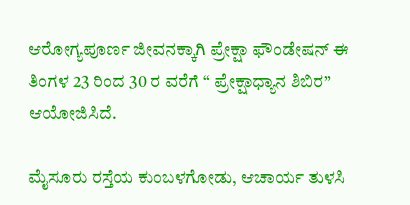ಆರೋಗ್ಯಪೂರ್ಣ ಜೀವನಕ್ಕಾಗಿ ಪ್ರೇಕ್ಷಾ ಫೌಂಡೇಷನ್ ಈ ತಿಂಗಳ 23 ರಿಂದ 30 ರ ವರೆಗೆ “ ಪ್ರೇಕ್ಷಾಧ್ಯಾನ ಶಿಬಿರ” ಆಯೋಜಿಸಿದೆ.

ಮೈಸೂರು ರಸ್ತೆಯ ಕುಂಬಳಗೋಡು, ಆಚಾರ್ಯ ತುಳಸಿ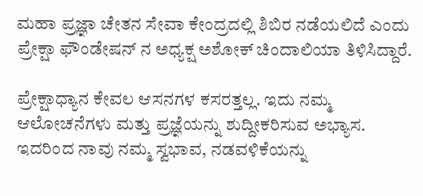ಮಹಾ ಪ್ರಜ್ಞಾ ಚೇತನ ಸೇವಾ ಕೇಂದ್ರದಲ್ಲಿ ಶಿಬಿರ ನಡೆಯಲಿದೆ ಎಂದು ಪ್ರೇಕ್ಷಾ ಫೌಂಡೇಷನ್ ನ ಅಧ್ಯಕ್ಷ ಅಶೋಕ್ ಚಿಂದಾಲಿಯಾ ತಿಳಿಸಿದ್ದಾರೆ.

ಪ್ರೇಕ್ಷಾಧ್ಯಾನ ಕೇವಲ ಆಸನಗಳ ಕಸರತ್ತಲ್ಲ. ಇದು ನಮ್ಮ ಆಲೋಚನೆಗಳು ಮತ್ತು ಪ್ರಜ್ಞೆಯನ್ನು ಶುದ್ದೀಕರಿಸುವ ಅಭ್ಯಾಸ. ಇದರಿಂದ ನಾವು ನಮ್ಮ ಸ್ವಭಾವ, ನಡವಳಿಕೆಯನ್ನು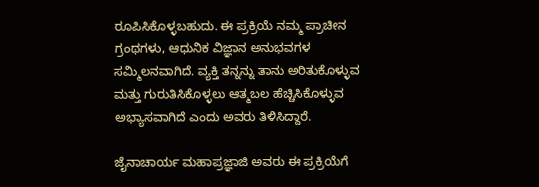ರೂಪಿಸಿಕೊಳ್ಳಬಹುದು. ಈ ಪ್ರಕ್ರಿಯೆ ನಮ್ಮ ಪ್ರಾಚೀನ ಗ್ರಂಥಗಳು, ಆಧುನಿಕ ವಿಜ್ಞಾನ ಅನುಭವಗಳ ಸಮ್ಮಿಲನವಾಗಿದೆ. ವ್ಯಕ್ತಿ ತನ್ನನ್ನು ತಾನು ಅರಿತುಕೊಳ್ಳುವ ಮತ್ತು ಗುರುತಿಸಿಕೊಳ್ಳಲು ಆತ್ಮಬಲ ಹೆಚ್ಚಿಸಿಕೊಳ್ಳುವ ಅಭ್ಯಾಸವಾಗಿದೆ ಎಂದು ಅವರು ತಿಳಿಸಿದ್ದಾರೆ.

ಜೈನಾಚಾರ್ಯ ಮಹಾಪ್ರಜ್ಞಾಜಿ ಅವರು ಈ ಪ್ರಕ್ರಿಯೆಗೆ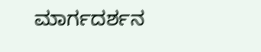ಮಾರ್ಗದರ್ಶನ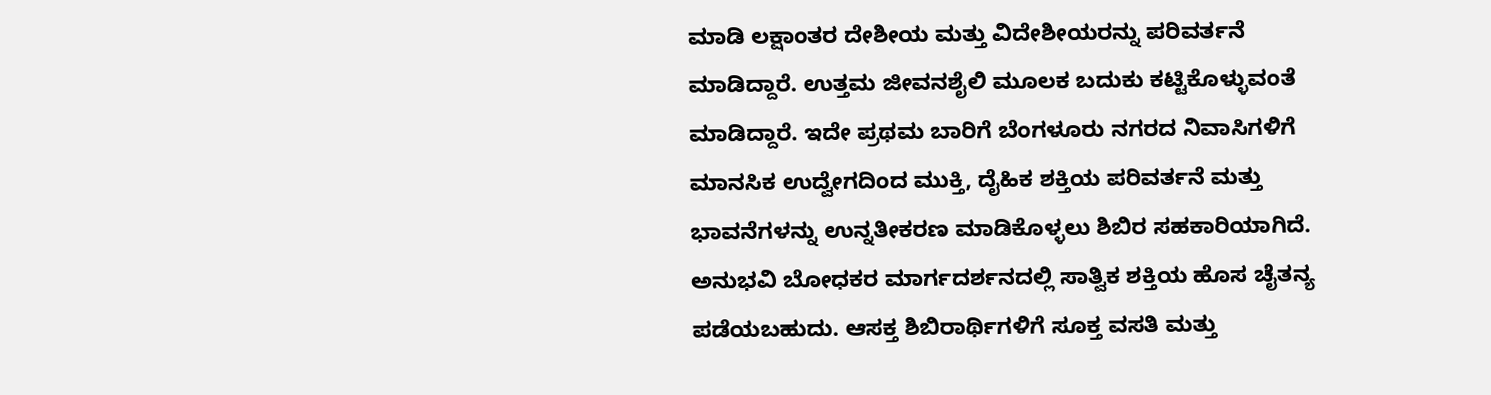ಮಾಡಿ ಲಕ್ಷಾಂತರ ದೇಶೀಯ ಮತ್ತು ವಿದೇಶೀಯರನ್ನು ಪರಿವರ್ತನೆ ಮಾಡಿದ್ದಾರೆ. ಉತ್ತಮ ಜೀವನಶೈಲಿ ಮೂಲಕ ಬದುಕು ಕಟ್ಟಿಕೊಳ್ಳುವಂತೆ ಮಾಡಿದ್ದಾರೆ. ಇದೇ ಪ್ರಥಮ ಬಾರಿಗೆ ಬೆಂಗಳೂರು ನಗರದ ನಿವಾಸಿಗಳಿಗೆ ಮಾನಸಿಕ ಉದ್ವೇಗದಿಂದ ಮುಕ್ತಿ, ದೈಹಿಕ ಶಕ್ತಿಯ ಪರಿವರ್ತನೆ ಮತ್ತು ಭಾವನೆಗಳನ್ನು ಉನ್ನತೀಕರಣ ಮಾಡಿಕೊಳ್ಳಲು ಶಿಬಿರ ಸಹಕಾರಿಯಾಗಿದೆ. ಅನುಭವಿ ಬೋಧಕರ ಮಾರ್ಗದರ್ಶನದಲ್ಲಿ ಸಾತ್ವಿಕ ಶಕ್ತಿಯ ಹೊಸ ಚೈತನ್ಯ ಪಡೆಯಬಹುದು. ಆಸಕ್ತ ಶಿಬಿರಾರ್ಥಿಗಳಿಗೆ ಸೂಕ್ತ ವಸತಿ ಮತ್ತು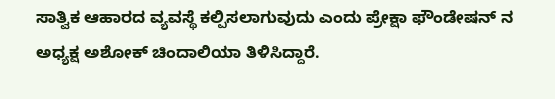ಸಾತ್ವಿಕ ಆಹಾರದ ವ್ಯವಸ್ಥೆ ಕಲ್ಪಿಸಲಾಗುವುದು ಎಂದು ಪ್ರೇಕ್ಷಾ ಫೌಂಡೇಷನ್ ನ ಅಧ್ಯಕ್ಷ ಅಶೋಕ್ ಚಿಂದಾಲಿಯಾ ತಿಳಿಸಿದ್ದಾರೆ.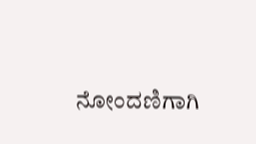ನೋಂದಣಿಗಾಗಿ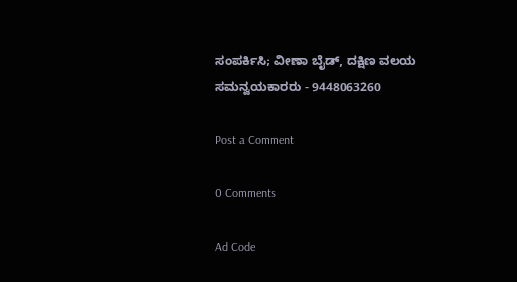ಸಂಪರ್ಕಿಸಿ; ವೀಣಾ ಬೈಡ್, ದಕ್ಷಿಣ ವಲಯ ಸಮನ್ವಯಕಾರರು - 9448063260

Post a Comment

0 Comments

Ad Code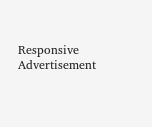Responsive Advertisement